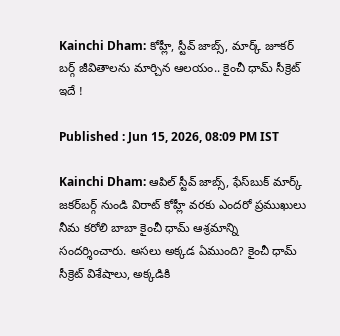Kainchi Dham: కోహ్లీ, స్టీవ్ జాబ్స్, మార్క్ జూకర్ బర్గ్ జీవితాలను మార్చిన ఆలయం.. కైంచీ ధామ్ సీక్రెట్ ఇదే !

Published : Jun 15, 2026, 08:09 PM IST

Kainchi Dham: ఆపిల్ స్టీవ్ జాబ్స్, ఫేస్‌బుక్ మార్క్ జకర్‌బర్గ్ నుండి విరాట్ కోహ్లీ వరకు ఎందరో ప్రముఖులు నీమ కరోలి బాబా కైంచీ ధామ్ ఆశ్రమాన్ని సందర్శించారు. అసలు అక్కడ ఏముంది? కైంచీ ధామ్ సీక్రెట్ విశేషాలు, అక్కడికి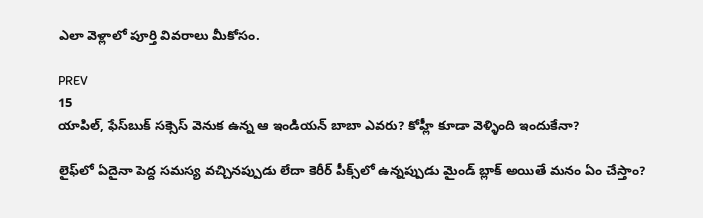ఎలా వెళ్లాలో పూర్తి వివరాలు మీకోసం.

PREV
15
యాపిల్, ఫేస్‌బుక్ సక్సెస్ వెనుక ఉన్న ఆ ఇండియన్ బాబా ఎవరు? కోహ్లీ కూడా వెళ్ళింది ఇందుకేనా?

లైఫ్‌లో ఏదైనా పెద్ద సమస్య వచ్చినప్పుడు లేదా కెరీర్ పీక్స్‌లో ఉన్నప్పుడు మైండ్ బ్లాక్ అయితే మనం ఏం చేస్తాం?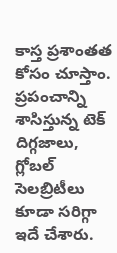కాస్త ప్రశాంతత కోసం చూస్తాం. ప్రపంచాన్ని శాసిస్తున్న టెక్ దిగ్గజాలు, గ్లోబల్ సెలబ్రిటీలు కూడా సరిగ్గా ఇదే చేశారు.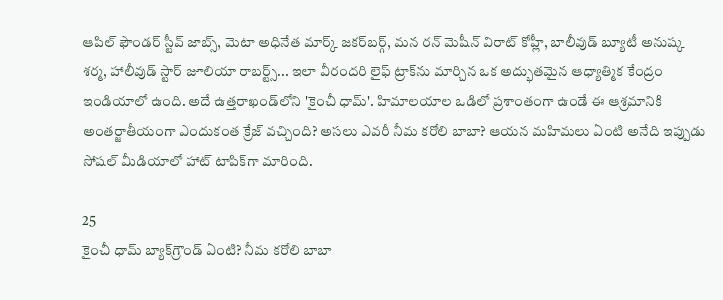ఆపిల్ ఫౌండర్ స్టీవ్ జాబ్స్, మెటా అధినేత మార్క్ జకర్‌బర్గ్, మన రన్ మెషీన్ విరాట్ కోహ్లీ, బాలీవుడ్ బ్యూటీ అనుష్క శర్మ, హాలీవుడ్ స్టార్ జూలియా రాబర్ట్స్... ఇలా వీరందరి లైఫ్ ట్రాక్‌ను మార్చిన ఒక అద్భుతమైన ఆధ్యాత్మిక కేంద్రం ఇండియాలో ఉంది. అదే ఉత్తరాఖండ్‌లోని 'కైంచీ ధామ్'. హిమాలయాల ఒడిలో ప్రశాంతంగా ఉండే ఈ ఆశ్రమానికి అంతర్జాతీయంగా ఎందుకంత క్రేజ్ వచ్చింది? అసలు ఎవరీ నీమ కరోలి బాబా? ఆయన మహిమలు ఏంటి అనేది ఇప్పుడు సోషల్ మీడియాలో హాట్ టాపిక్‌గా మారింది.

25
కైంచీ ధామ్ బ్యాక్‌గ్రౌండ్ ఏంటి? నీమ కరోలి బాబా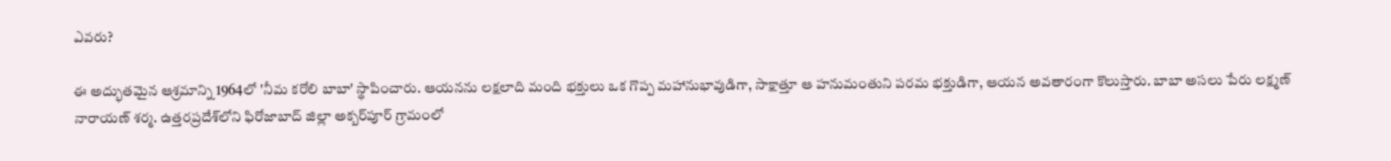ఎవరు?

ఈ అద్భుతమైన ఆశ్రమాన్ని 1964లో 'నీమ కరోలి బాబా' స్థాపించారు. ఆయనను లక్షలాది మంది భక్తులు ఒక గొప్ప మహానుభావుడిగా, సాక్షాత్తూ ఆ హనుమంతుని పరమ భక్తుడిగా, ఆయన అవతారంగా కొలుస్తారు. బాబా అసలు పేరు లక్ష్మణ్ నారాయణ్ శర్మ. ఉత్తరప్రదేశ్‌లోని ఫిరోజాబాద్ జిల్లా అక్బర్‌పూర్ గ్రామంలో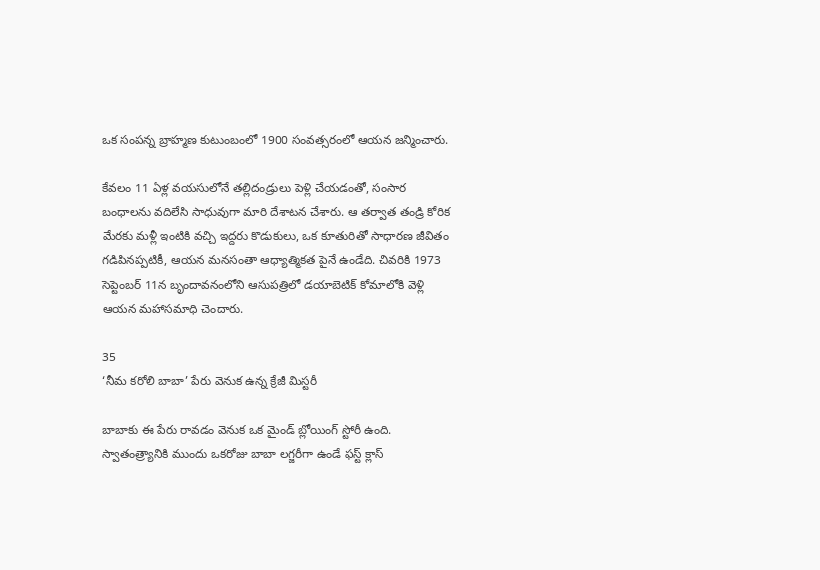ఒక సంపన్న బ్రాహ్మణ కుటుంబంలో 1900 సంవత్సరంలో ఆయన జన్మించారు.

కేవలం 11 ఏళ్ల వయసులోనే తల్లిదండ్రులు పెళ్లి చేయడంతో, సంసార బంధాలను వదిలేసి సాధువుగా మారి దేశాటన చేశారు. ఆ తర్వాత తండ్రి కోరిక మేరకు మళ్లీ ఇంటికి వచ్చి ఇద్దరు కొడుకులు, ఒక కూతురితో సాధారణ జీవితం గడిపినప్పటికీ, ఆయన మనసంతా ఆధ్యాత్మికత పైనే ఉండేది. చివరికి 1973 సెప్టెంబర్ 11న బృందావనంలోని ఆసుపత్రిలో డయాబెటిక్ కోమాలోకి వెళ్లి ఆయన మహాసమాధి చెందారు.

35
‘నీమ కరోలి బాబా’ పేరు వెనుక ఉన్న క్రేజీ మిస్టరీ

బాబాకు ఈ పేరు రావడం వెనుక ఒక మైండ్ బ్లోయింగ్ స్టోరీ ఉంది. స్వాతంత్ర్యానికి ముందు ఒకరోజు బాబా లగ్జరీగా ఉండే ఫస్ట్ క్లాస్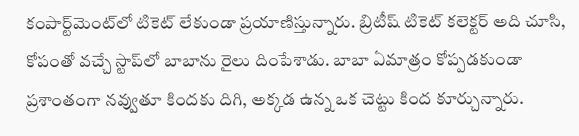కంపార్ట్‌మెంట్‌లో టికెట్ లేకుండా ప్రయాణిస్తున్నారు. బ్రిటీష్ టికెట్ కలెక్టర్ అది చూసి, కోపంతో వచ్చే స్టాప్‌లో బాబాను రైలు దింపేశాడు. బాబా ఏమాత్రం కోప్పడకుండా ప్రశాంతంగా నవ్వుతూ కిందకు దిగి, అక్కడ ఉన్న ఒక చెట్టు కింద కూర్చున్నారు.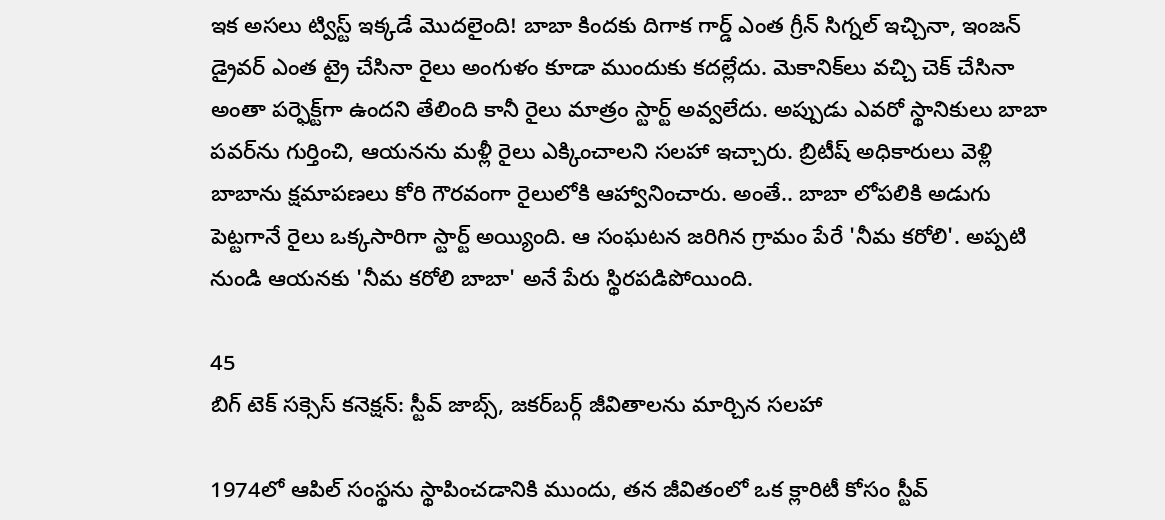ఇక అసలు ట్విస్ట్ ఇక్కడే మొదలైంది! బాబా కిందకు దిగాక గార్డ్ ఎంత గ్రీన్ సిగ్నల్ ఇచ్చినా, ఇంజన్ డ్రైవర్ ఎంత ట్రై చేసినా రైలు అంగుళం కూడా ముందుకు కదల్లేదు. మెకానిక్‌లు వచ్చి చెక్ చేసినా అంతా పర్ఫెక్ట్‌గా ఉందని తేలింది కానీ రైలు మాత్రం స్టార్ట్ అవ్వలేదు. అప్పుడు ఎవరో స్థానికులు బాబా పవర్‌ను గుర్తించి, ఆయనను మళ్లీ రైలు ఎక్కించాలని సలహా ఇచ్చారు. బ్రిటీష్ అధికారులు వెళ్లి బాబాను క్షమాపణలు కోరి గౌరవంగా రైలులోకి ఆహ్వానించారు. అంతే.. బాబా లోపలికి అడుగు పెట్టగానే రైలు ఒక్కసారిగా స్టార్ట్ అయ్యింది. ఆ సంఘటన జరిగిన గ్రామం పేరే 'నీమ కరోలి'. అప్పటి నుండి ఆయనకు 'నీమ కరోలి బాబా' అనే పేరు స్థిరపడిపోయింది.

45
బిగ్ టెక్ సక్సెస్ కనెక్షన్: స్టీవ్ జాబ్స్, జకర్‌బర్గ్ జీవితాలను మార్చిన సలహా

1974లో ఆపిల్ సంస్థను స్థాపించడానికి ముందు, తన జీవితంలో ఒక క్లారిటీ కోసం స్టీవ్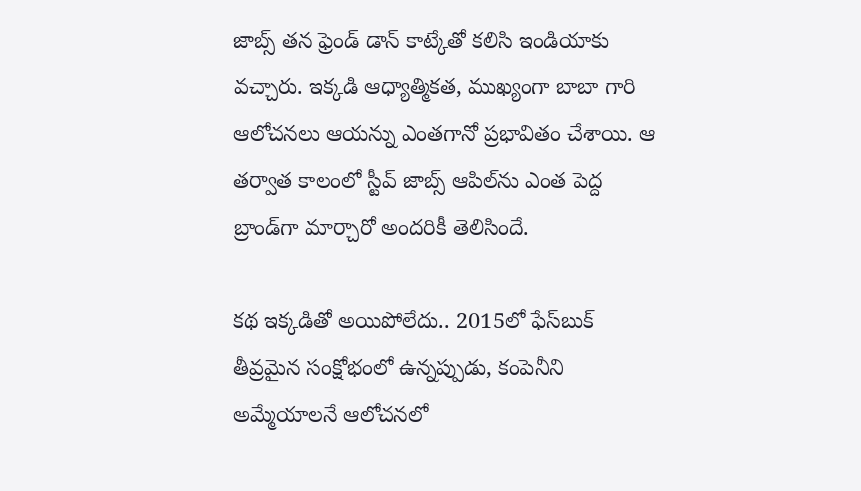జాబ్స్ తన ఫ్రెండ్ డాన్ కాట్కేతో కలిసి ఇండియాకు వచ్చారు. ఇక్కడి ఆధ్యాత్మికత, ముఖ్యంగా బాబా గారి ఆలోచనలు ఆయన్ను ఎంతగానో ప్రభావితం చేశాయి. ఆ తర్వాత కాలంలో స్టీవ్ జాబ్స్ ఆపిల్‌ను ఎంత పెద్ద బ్రాండ్‌గా మార్చారో అందరికీ తెలిసిందే.

కథ ఇక్కడితో అయిపోలేదు.. 2015లో ఫేస్‌బుక్ తీవ్రమైన సంక్షోభంలో ఉన్నప్పుడు, కంపెనీని అమ్మేయాలనే ఆలోచనలో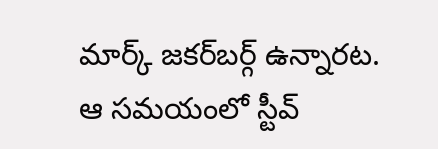మార్క్ జకర్‌బర్గ్ ఉన్నారట. ఆ సమయంలో స్టీవ్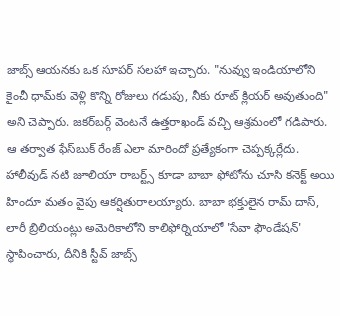జాబ్స్ ఆయనకు ఒక సూపర్ సలహా ఇచ్చారు. "నువ్వు ఇండియాలోని కైంచీ ధామ్‌కు వెళ్లి కొన్ని రోజులు గడుపు, నీకు రూట్ క్లియర్ అవుతుంది" అని చెప్పారు. జకర్‌బర్గ్ వెంటనే ఉత్తరాఖండ్ వచ్చి ఆశ్రమంలో గడిపారు. ఆ తర్వాత ఫేస్‌బుక్ రేంజ్ ఎలా మారిందో ప్రత్యేకంగా చెప్పక్కర్లేదు. హాలీవుడ్ నటి జూలియా రాబర్ట్స్ కూడా బాబా ఫోటోను చూసి కనెక్ట్ అయి హిందూ మతం వైపు ఆకర్షితురాలయ్యారు. బాబా భక్తులైన రామ్ దాస్, లారీ బ్రిలియంట్లు అమెరికాలోని కాలిఫోర్నియాలో 'సేవా ఫౌండేషన్' స్థాపించారు, దీనికి స్టీవ్ జాబ్స్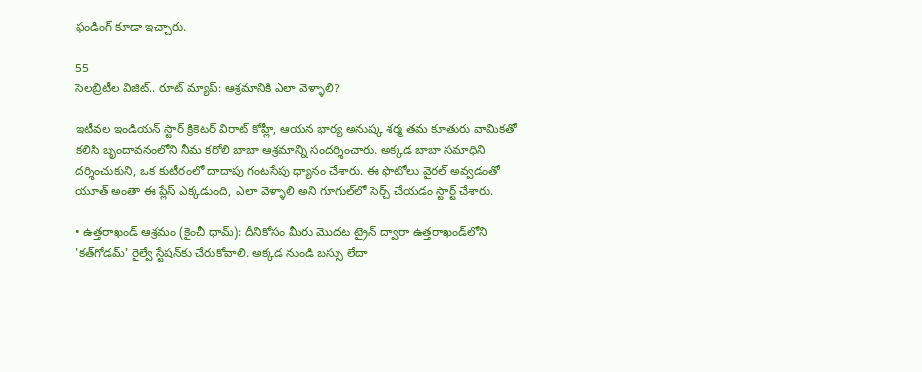ఫండింగ్ కూడా ఇచ్చారు.

55
సెలబ్రిటీల విజిట్.. రూట్ మ్యాప్: ఆశ్రమానికి ఎలా వెళ్ళాలి?

ఇటీవల ఇండియన్ స్టార్ క్రికెటర్ విరాట్ కోహ్లీ, ఆయన భార్య అనుష్క శర్మ తమ కూతురు వామికతో కలిసి బృందావనంలోని నీమ కరోలి బాబా ఆశ్రమాన్ని సందర్శించారు. అక్కడ బాబా సమాధిని దర్శించుకుని, ఒక కుటీరంలో దాదాపు గంటసేపు ధ్యానం చేశారు. ఈ ఫొటోలు వైరల్ అవ్వడంతో యూత్ అంతా ఈ ప్లేస్ ఎక్కడుంది, ఎలా వెళ్ళాలి అని గూగుల్‌లో సెర్చ్ చేయడం స్టార్ట్ చేశారు.

• ఉత్తరాఖండ్ ఆశ్రమం (కైంచీ ధామ్): దీనికోసం మీరు మొదట ట్రైన్ ద్వారా ఉత్తరాఖండ్‌లోని 'కత్‌గోడమ్' రైల్వే స్టేషన్‌కు చేరుకోవాలి. అక్కడ నుండి బస్సు లేదా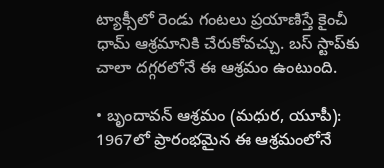ట్యాక్సీలో రెండు గంటలు ప్రయాణిస్తే కైంచీ ధామ్ ఆశ్రమానికి చేరుకోవచ్చు. బస్ స్టాప్‌కు చాలా దగ్గరలోనే ఈ ఆశ్రమం ఉంటుంది.

• బృందావన్ ఆశ్రమం (మధుర, యూపీ): 1967లో ప్రారంభమైన ఈ ఆశ్రమంలోనే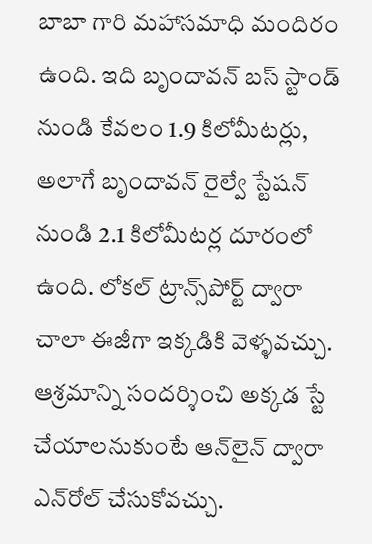బాబా గారి మహాసమాధి మందిరం ఉంది. ఇది బృందావన్ బస్ స్టాండ్ నుండి కేవలం 1.9 కిలోమీటర్లు, అలాగే బృందావన్ రైల్వే స్టేషన్ నుండి 2.1 కిలోమీటర్ల దూరంలో ఉంది. లోకల్ ట్రాన్స్‌పోర్ట్ ద్వారా చాలా ఈజీగా ఇక్కడికి వెళ్ళవచ్చు. ఆశ్రమాన్ని సందర్శించి అక్కడ స్టే చేయాలనుకుంటే ఆన్‌లైన్ ద్వారా ఎన్‌రోల్ చేసుకోవచ్చు.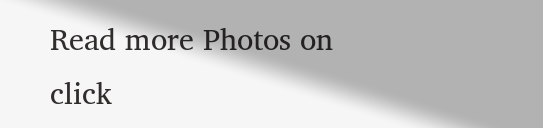Read more Photos on
click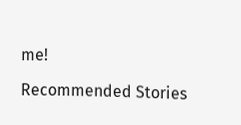me!

Recommended Stories